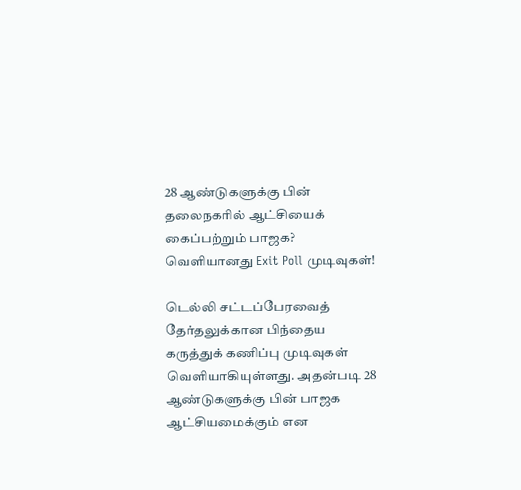28 ஆண்டுகளுக்கு பின் தலைநகரில் ஆட்சியைக் கைப்பற்றும் பாஜக? வெளியானது Exit Poll முடிவுகள்!

டெல்லி சட்டப்பேரவைத் தேர்தலுக்கான பிந்தைய கருத்துக் கணிப்பு முடிவுகள் வெளியாகியுள்ளது. அதன்படி 28 ஆண்டுகளுக்கு பின் பாஜக ஆட்சியமைக்கும் என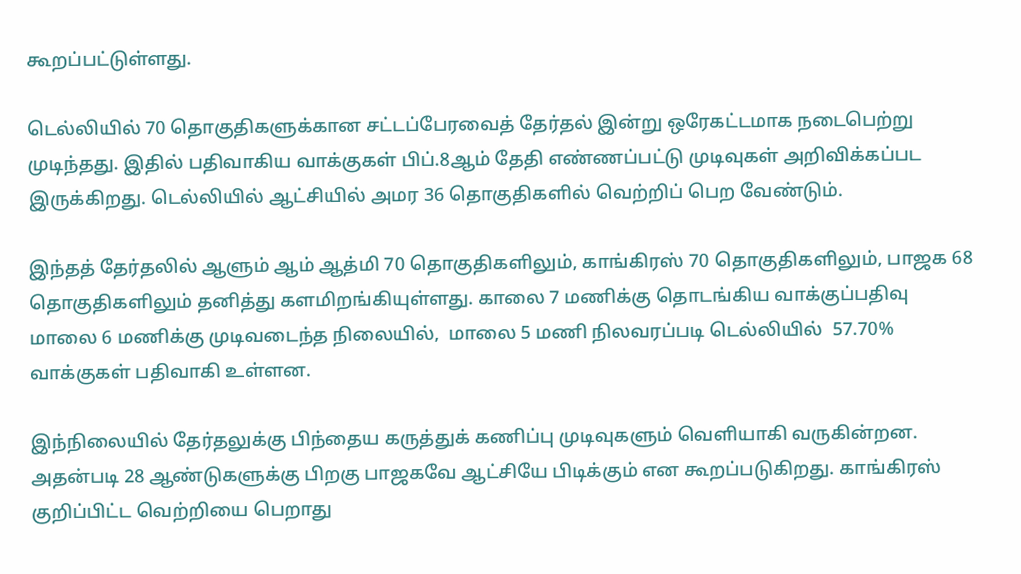கூறப்பட்டுள்ளது.

டெல்லியில் 70 தொகுதிகளுக்கான சட்டப்பேரவைத் தேர்தல் இன்று ஒரேகட்டமாக நடைபெற்று முடிந்தது. இதில் பதிவாகிய வாக்குகள் பிப்.8ஆம் தேதி எண்ணப்பட்டு முடிவுகள் அறிவிக்கப்பட இருக்கிறது. டெல்லியில் ஆட்சியில் அமர 36 தொகுதிகளில் வெற்றிப் பெற வேண்டும்.

இந்தத் தேர்தலில் ஆளும் ஆம் ஆத்மி 70 தொகுதிகளிலும், காங்கிரஸ் 70 தொகுதிகளிலும், பாஜக 68 தொகுதிகளிலும் தனித்து களமிறங்கியுள்ளது. காலை 7 மணிக்கு தொடங்கிய வாக்குப்பதிவு மாலை 6 மணிக்கு முடிவடைந்த நிலையில்,  மாலை 5 மணி நிலவரப்படி டெல்லியில்  57.70% வாக்குகள் பதிவாகி உள்ளன.

இந்நிலையில் தேர்தலுக்கு பிந்தைய கருத்துக் கணிப்பு முடிவுகளும் வெளியாகி வருகின்றன. அதன்படி 28 ஆண்டுகளுக்கு பிறகு பாஜகவே ஆட்சியே பிடிக்கும் என கூறப்படுகிறது. காங்கிரஸ் குறிப்பிட்ட வெற்றியை பெறாது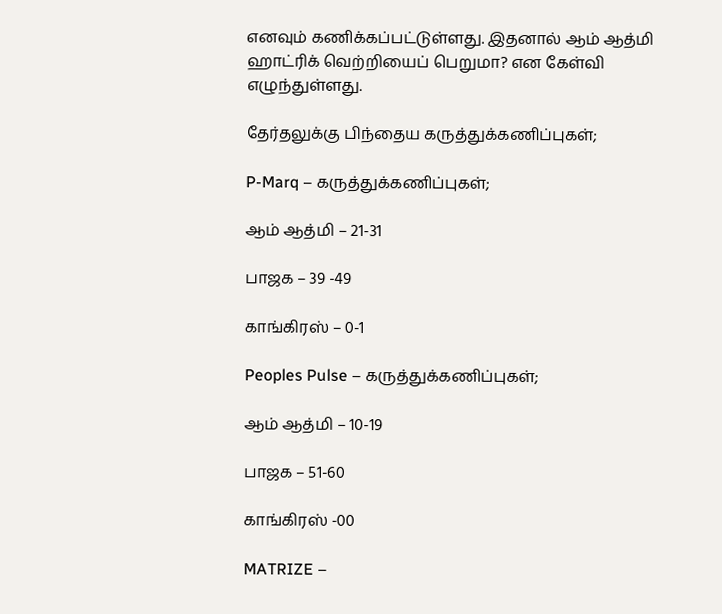எனவும் கணிக்கப்பட்டுள்ளது. இதனால் ஆம் ஆத்மி ஹாட்ரிக் வெற்றியைப் பெறுமா? என கேள்வி எழுந்துள்ளது.

தேர்தலுக்கு பிந்தைய கருத்துக்கணிப்புகள்;

P-Marq – கருத்துக்கணிப்புகள்;

ஆம் ஆத்மி – 21-31

பாஜக – 39 -49

காங்கிரஸ் – 0-1

Peoples Pulse – கருத்துக்கணிப்புகள்;

ஆம் ஆத்மி – 10-19

பாஜக – 51-60

காங்கிரஸ் -00

MATRIZE –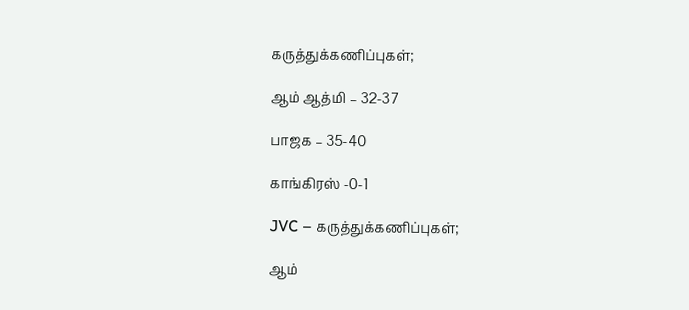கருத்துக்கணிப்புகள்;

ஆம் ஆத்மி – 32-37

பாஜக – 35-40

காங்கிரஸ் -0-1

JVC – கருத்துக்கணிப்புகள்;

ஆம்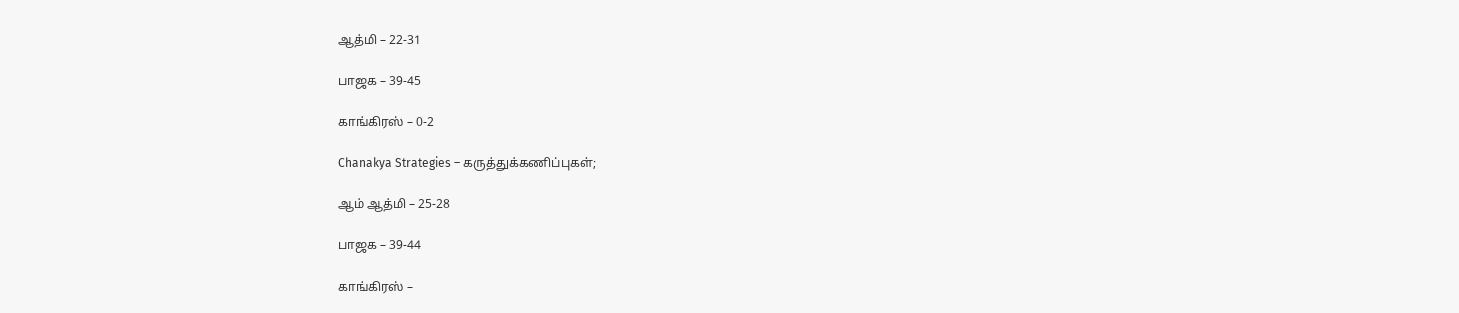ஆத்மி – 22-31

பாஜக – 39-45

காங்கிரஸ் – 0-2

Chanakya Strategies – கருத்துக்கணிப்புகள்;

ஆம் ஆத்மி – 25-28

பாஜக – 39-44

காங்கிரஸ் –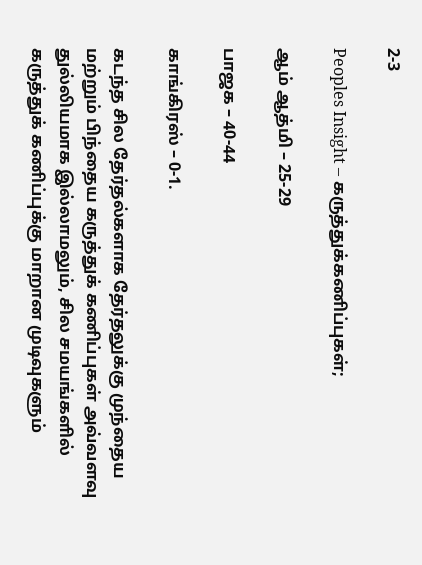2-3

Peoples Insight – கருத்துக்கணிப்புகள்;

ஆம் ஆத்மி – 25-29

பாஜக – 40-44

காங்கிரஸ் – 0-1.

கடந்த சில தேர்தல்களாக தேர்தலுக்கு முந்தைய மற்றும் பிந்தைய கருத்துக் கணிப்புகள் அவ்வளவு துல்லியமாக இல்லாமலும், சில சமயங்களில் கருத்துக் கணிப்புக்கு மாறான முடிவுகளும்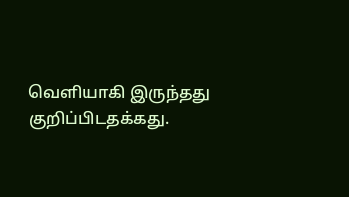வெளியாகி இருந்தது குறிப்பிடதக்கது.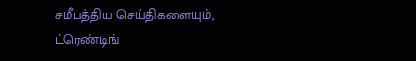சமீபத்திய செய்திகளையும், ட்ரெண்டிங்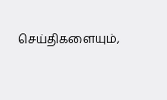செய்திகளையும்,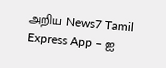அறிய News7 Tamil Express App – ஐ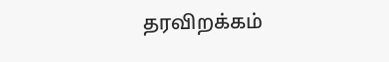தரவிறக்கம்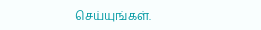செய்யுங்கள்.